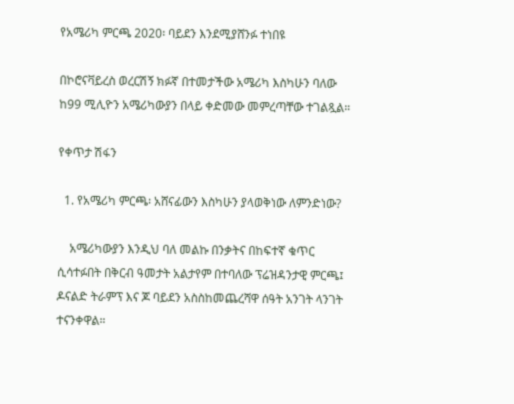የአሜሪካ ምርጫ 2020፡ ባይደን እንደሚያሸንፉ ተነበዩ

በኮሮናቫይረስ ወረርሽኝ ክፉኛ በተመታችው አሜሪካ እስካሁን ባለው ከ99 ሚሊዮን አሜሪካውያን በላይ ቀድመው መምረጣቸው ተገልጿል።

የቀጥታ ሽፋን

  1. የአሜሪካ ምርጫ፡ አሸናፊውን እስካሁን ያላወቅነው ለምንድነው?

    አሜሪካውያን እንዲህ ባለ መልኩ በንቃትና በከፍተኛ ቁጥር ሲሳተፉበት በቅርብ ዓመታት አልታየም በተባለው ፕሬዝዳንታዊ ምርጫ፤ ዶናልድ ትራምፕ እና ጆ ባይደን አስስከመጨረሻዋ ሰዓት አንገት ላንገት ተናንቀዋል።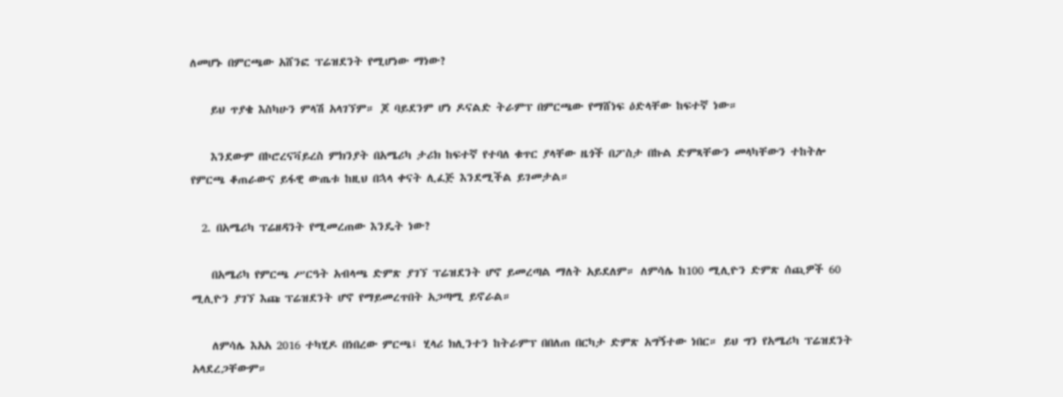ለመሆኑ በምርጫው አሸንፎ ፕሬዝደንት የሚሆነው ማነው?

    ይህ ጥያቄ እስካሁን ምላሽ አላገኘም። ጆ ባይደንም ሆነ ዶናልድ ትራምፕ በምርጫው የማሸነፍ ዕድላቸው ከፍተኛ ነው።

    እንደውም በኮሮረናቫይረስ ምክንያት በአሜሪካ ታሪክ ከፍተኛ የተባለ ቁጥር ያላቸው ዜጎች በፖስታ በኩል ድምጻቸውን መላካቸውን ተከትሎ የምርጫ ቆጠራውና ይፋዊ ውጤቱ ከዚህ በኋላ ቀናት ሊፈጅ እንደሚችል ይገመታል።

  2. በአሜሪካ ፕሬዘዳንት የሚመረጠው እንዴት ነው?

    በአሜሪካ የምርጫ ሥርዓት አብላጫ ድምጽ ያገኘ ፕሬዝደንት ሆኖ ይመረጣል ማለት አይደለም። ለምሳሌ ከ100 ሚሊዮን ድምጽ ሰጪዎች 60 ሚሊዮን ያገኘ እጩ ፕሬዝደንት ሆኖ የማይመረጥበት አጋጣሚ ይኖራል።

    ለምሳሌ እአአ 2016 ተካሂዶ በነበረው ምርጫ፤ ሂላሪ ክሊንተን ከትራምፕ በበለጠ በርካታ ድምጽ አግኝተው ነበር። ይህ ግን የአሜሪካ ፕሬዝደንት አላደረጋቸውም።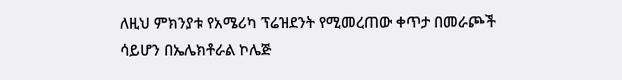ለዚህ ምክንያቱ የአሜሪካ ፕሬዝደንት የሚመረጠው ቀጥታ በመራጮች ሳይሆን በኤሌክቶራል ኮሌጅ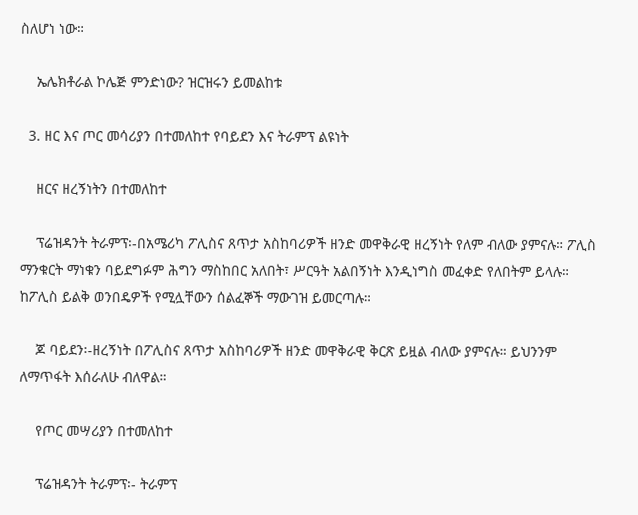ስለሆነ ነው።

    ኤሌክቶራል ኮሌጅ ምንድነው? ዝርዝሩን ይመልከቱ

  3. ዘር እና ጦር መሳሪያን በተመለከተ የባይደን እና ትራምፕ ልዩነት

    ዘርና ዘረኝነትን በተመለከተ

    ፕሬዝዳንት ትራምፕ፡-በአሜሪካ ፖሊስና ጸጥታ አስከባሪዎች ዘንድ መዋቅራዊ ዘረኝነት የለም ብለው ያምናሉ። ፖሊስ ማንቁርት ማነቁን ባይደግፉም ሕግን ማስከበር አለበት፣ ሥርዓት አልበኝነት እንዲነግስ መፈቀድ የለበትም ይላሉ። ከፖሊስ ይልቅ ወንበዴዎች የሚሏቸውን ሰልፈኞች ማውገዝ ይመርጣሉ።

    ጆ ባይደን፡-ዘረኝነት በፖሊስና ጸጥታ አስከባሪዎች ዘንድ መዋቅራዊ ቅርጽ ይዟል ብለው ያምናሉ። ይህንንም ለማጥፋት እሰራለሁ ብለዋል።

    የጦር መሣሪያን በተመለከተ

    ፕሬዝዳንት ትራምፕ፡- ትራምፕ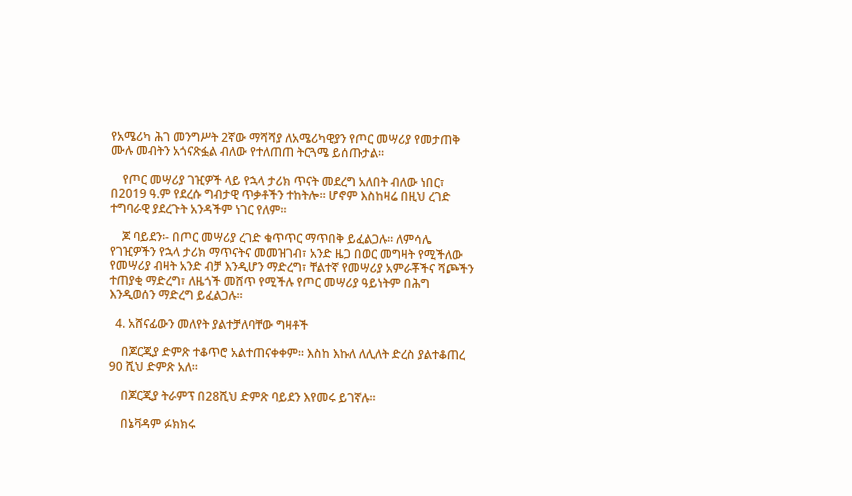የአሜሪካ ሕገ መንግሥት 2ኛው ማሻሻያ ለአሜሪካዊያን የጦር መሣሪያ የመታጠቅ ሙሉ መብትን አጎናጽፏል ብለው የተለጠጠ ትርጓሜ ይሰጡታል።

    የጦር መሣሪያ ገዢዎች ላይ የኋላ ታሪክ ጥናት መደረግ አለበት ብለው ነበር፣ በ2019 ዓ.ም የደረሱ ግብታዊ ጥቃቶችን ተከትሎ። ሆኖም እስከዛሬ በዚህ ረገድ ተግባራዊ ያደረጉት አንዳችም ነገር የለም።

    ጆ ባይደን፡- በጦር መሣሪያ ረገድ ቁጥጥር ማጥበቅ ይፈልጋሉ። ለምሳሌ የገዢዎችን የኋላ ታሪክ ማጥናትና መመዝገብ፣ አንድ ዜጋ በወር መግዛት የሚችለው የመሣሪያ ብዛት አንድ ብቻ እንዲሆን ማድረግ፣ ቸልተኛ የመሣሪያ አምራቾችና ሻጮችን ተጠያቂ ማድረግ፣ ለዜጎች መሸጥ የሚችሉ የጦር መሣሪያ ዓይነትም በሕግ እንዲወሰን ማድረግ ይፈልጋሉ።

  4. አሸናፊውን መለየት ያልተቻለባቸው ግዛቶች

    በጆርጂያ ድምጽ ተቆጥሮ አልተጠናቀቀም። እስከ እኩለ ለሊለት ድረስ ያልተቆጠረ 90 ሺህ ድምጽ አለ።

    በጆርጂያ ትራምፕ በ28ሺህ ድምጽ ባይደን እየመሩ ይገኛሉ።

    በኔቫዳም ፉክክሩ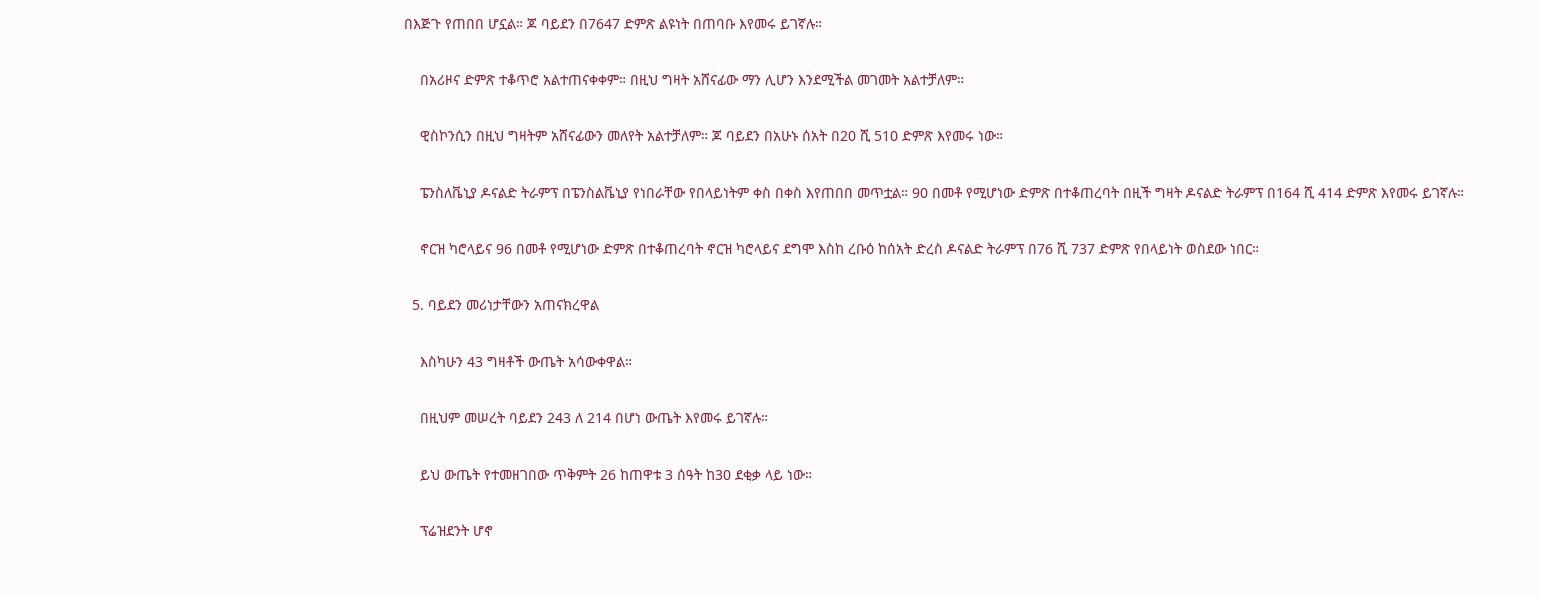በእጅጉ የጠበበ ሆኗል። ጆ ባይደን በ7647 ድምጽ ልዩነት በጠባቡ እየመሩ ይገኛሉ።

    በአሪዞና ድምጽ ተቆጥሮ አልተጠናቀቀም። በዚህ ግዛት አሸናፊው ማን ሊሆን እንደሚችል መገመት አልተቻለም።

    ዊስኮንሲን በዚህ ግዛትም አሸናፊውን መለየት አልተቻለም። ጆ ባይደን በአሁኑ ሰአት በ20 ሺ 510 ድምጽ እየመሩ ነው።

    ፔንስለቬኒያ ዶናልድ ትራምፕ በፔንስልቬኒያ የነበራቸው የበላይነትም ቀስ በቀስ እየጠበበ መጥቷል። 90 በመቶ የሚሆነው ድምጽ በተቆጠረባት በዚች ግዛት ዶናልድ ትራምፕ በ164 ሺ 414 ድምጽ እየመሩ ይገኛሉ።

    ኖርዝ ካሮላይና 96 በመቶ የሚሆነው ድምጽ በተቆጠረባት ኖርዝ ካሮላይና ደግሞ እስከ ረቡዕ ከሰአት ድረስ ዶናልድ ትራምፕ በ76 ሺ 737 ድምጽ የበላይነት ወስደው ነበር።

  5. ባይደን መሪነታቸውን አጠናክረዋል

    እስካሁን 43 ግዛቶች ውጤት አሳውቀዋል።

    በዚህም መሠረት ባይደን 243 ለ 214 በሆነ ውጤት እየመሩ ይገኛሉ።

    ይህ ውጤት የተመዘገበው ጥቅምት 26 ከጠዋቱ 3 ሰዓት ከ30 ደቂቃ ላይ ነው።

    ፕሬዝደንት ሆኖ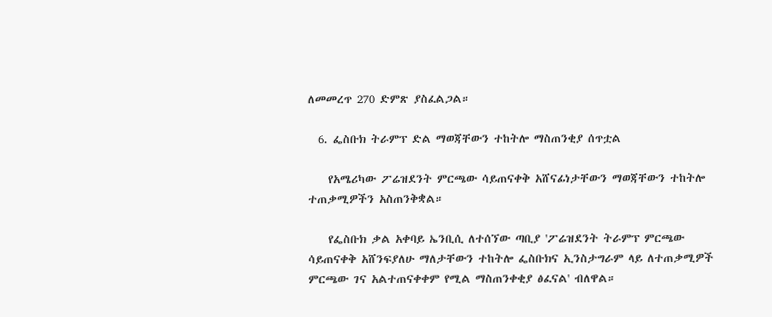ለመመረጥ 270 ድምጽ ያስፈልጋል።

  6. ፌስቡክ ትራምፕ ድል ማወጃቸውን ተከትሎ ማስጠንቂያ ሰጥቷል

    የአሜሪካው ፖሬዝደንት ምርጫው ሳይጠናቀቅ አሸናፊነታቸውን ማወጃቸውን ተከትሎ ተጠቃሚዎችን አስጠንቅቋል።

    የፌስቡክ ቃል አቀባይ ኤንቢሲ ለተሰኘው ጣቢያ 'ፖሬዝደንት ትራምፕ ምርጫው ሳይጠናቀቅ አሸንፍያለሁ ማለታቸውን ተከትሎ ፌስቡክና ኢንስታግራም ላይ ለተጠቃሚዎች ምርጫው ገና አልተጠናቀቀም የሚል ማስጠንቀቂያ ፅፈናል' ብለዋል።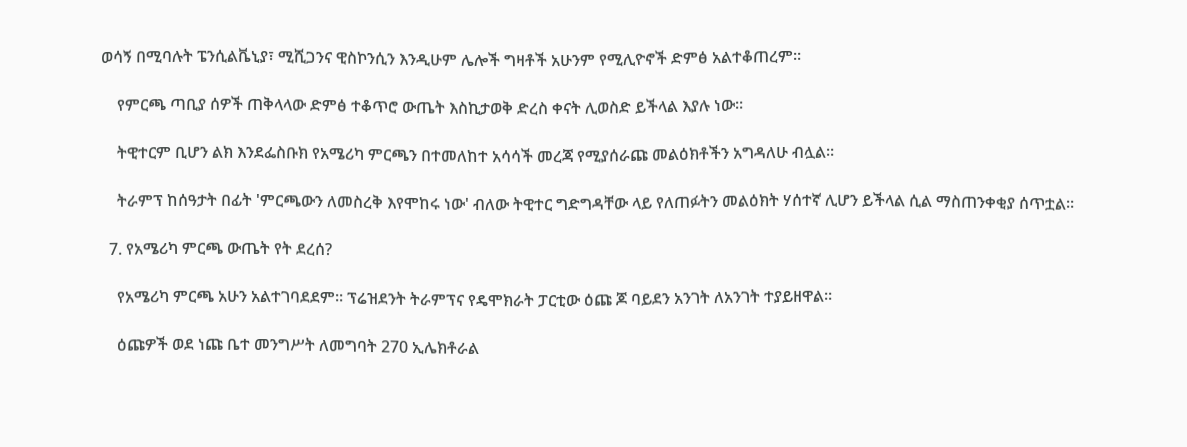ወሳኝ በሚባሉት ፔንሲልቬኒያ፣ ሚሺጋንና ዊስኮንሲን እንዲሁም ሌሎች ግዛቶች አሁንም የሚሊዮኖች ድምፅ አልተቆጠረም።

    የምርጫ ጣቢያ ሰዎች ጠቅላላው ድምፅ ተቆጥሮ ውጤት እስኪታወቅ ድረስ ቀናት ሊወስድ ይችላል እያሉ ነው።

    ትዊተርም ቢሆን ልክ እንደፌስቡክ የአሜሪካ ምርጫን በተመለከተ አሳሳች መረጃ የሚያሰራጩ መልዕክቶችን አግዳለሁ ብሏል።

    ትራምፕ ከሰዓታት በፊት 'ምርጫውን ለመስረቅ እየሞከሩ ነው' ብለው ትዊተር ግድግዳቸው ላይ የለጠፉትን መልዕክት ሃሰተኛ ሊሆን ይችላል ሲል ማስጠንቀቂያ ሰጥቷል።

  7. የአሜሪካ ምርጫ ውጤት የት ደረሰ?

    የአሜሪካ ምርጫ አሁን አልተገባደደም። ፕሬዝደንት ትራምፕና የዴሞክራት ፓርቲው ዕጩ ጆ ባይደን አንገት ለአንገት ተያይዘዋል።

    ዕጩዎች ወደ ነጩ ቤተ መንግሥት ለመግባት 270 ኢሌክቶራል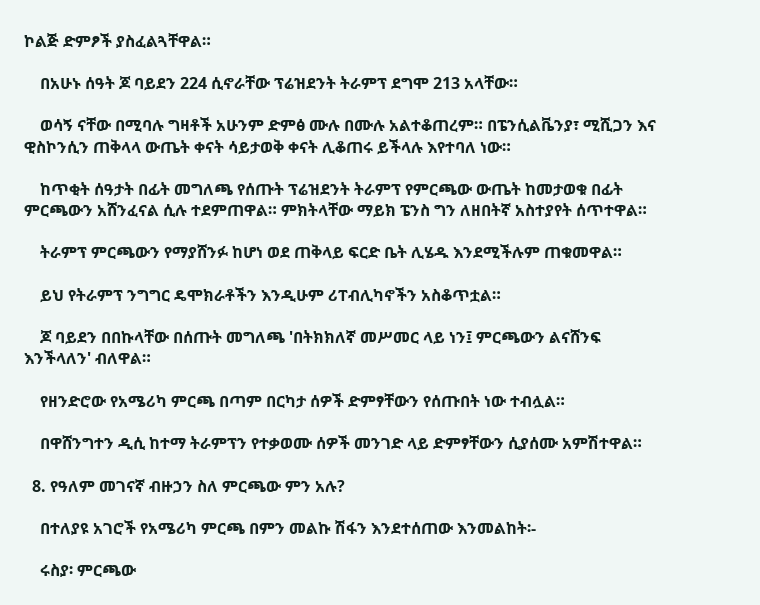ኮልጅ ድምፆች ያስፈልጓቸዋል።

    በአሁኑ ሰዓት ጆ ባይደን 224 ሲኖራቸው ፕሬዝደንት ትራምፕ ደግሞ 213 አላቸው።

    ወሳኝ ናቸው በሚባሉ ግዛቶች አሁንም ድምፅ ሙሉ በሙሉ አልተቆጠረም። በፔንሲልቬንያ፣ ሚሺጋን እና ዊስኮንሲን ጠቅላላ ውጤት ቀናት ሳይታወቅ ቀናት ሊቆጠሩ ይችላሉ እየተባለ ነው።

    ከጥቂት ሰዓታት በፊት መግለጫ የሰጡት ፕሬዝደንት ትራምፕ የምርጫው ውጤት ከመታወቁ በፊት ምርጫውን አሸንፈናል ሲሉ ተደምጠዋል። ምክትላቸው ማይክ ፔንስ ግን ለዘበትኛ አስተያየት ሰጥተዋል።

    ትራምፕ ምርጫውን የማያሸንፉ ከሆነ ወደ ጠቅላይ ፍርድ ቤት ሊሄዱ እንደሚችሉም ጠቁመዋል።

    ይህ የትራምፕ ንግግር ዴሞክራቶችን እንዲሁም ሪፐብሊካኖችን አስቆጥቷል።

    ጆ ባይደን በበኩላቸው በሰጡት መግለጫ 'በትክክለኛ መሥመር ላይ ነን፤ ምርጫውን ልናሸንፍ እንችላለን' ብለዋል።

    የዘንድሮው የአሜሪካ ምርጫ በጣም በርካታ ሰዎች ድምፃቸውን የሰጡበት ነው ተብሏል።

    በዋሸንግተን ዲሲ ከተማ ትራምፕን የተቃወሙ ሰዎች መንገድ ላይ ድምፃቸውን ሲያሰሙ አምሽተዋል።

  8. የዓለም መገናኛ ብዙኃን ስለ ምርጫው ምን አሉ?

    በተለያዩ አገሮች የአሜሪካ ምርጫ በምን መልኩ ሽፋን እንደተሰጠው እንመልከት፡-

    ሩስያ፡ ምርጫው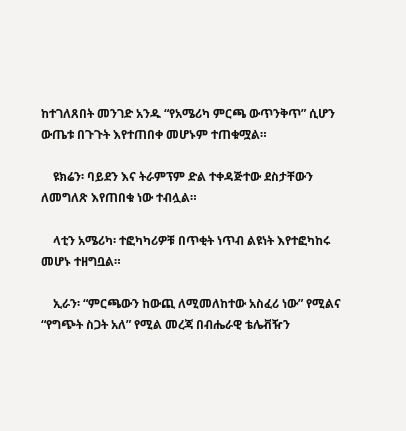ከተገለጸበት መንገድ አንዱ “የአሜሪካ ምርጫ ውጥንቅጥ” ሲሆን ውጤቱ በጉጉት እየተጠበቀ መሆኑም ተጠቁሟል።

    ዩክሬን፡ ባይደን እና ትራምፕም ድል ተቀዳጅተው ደስታቸውን ለመግለጽ እየጠበቁ ነው ተብሏል።

    ላቲን አሜሪካ፡ ተፎካካሪዎቹ በጥቂት ነጥብ ልዩነት እየተፎካከሩ መሆኑ ተዘግቧል።

    ኢራን፡ “ምርጫውን ከውጪ ለሚመለከተው አስፈሪ ነው” የሚልና “የግጭት ስጋት አለ” የሚል መረጃ በብሔራዊ ቴሌቭዥን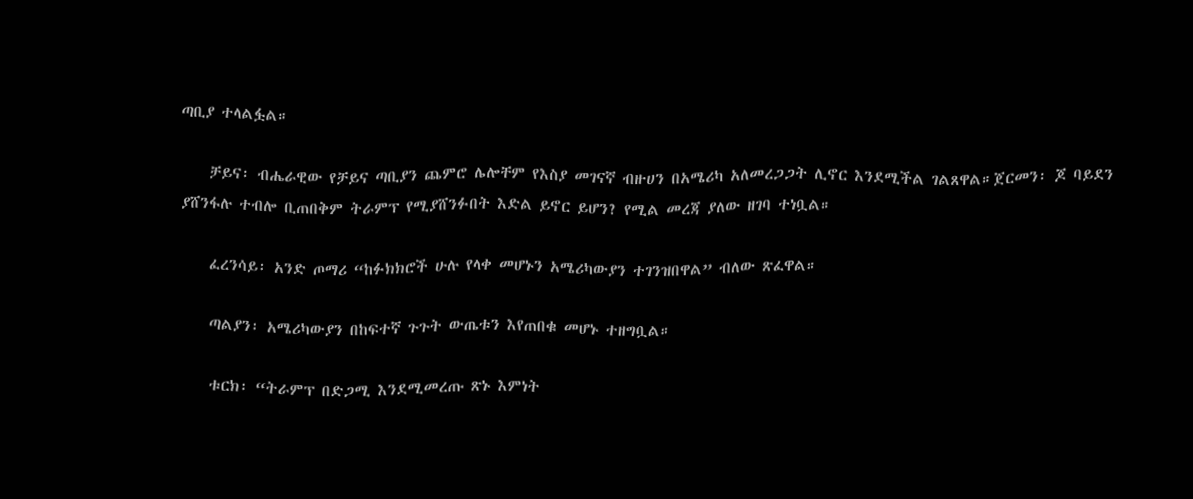ጣቢያ ተላልፏል።

    ቻይና፡ ብሔራዊው የቻይና ጣቢያን ጨምሮ ሌሎቸም የእስያ መገናኛ ብዙሀን በአሜሪካ አለመረጋጋት ሊኖር እንደሚችል ገልጸዋል።ጀርመን፡ ጆ ባይደን ያሸንፋሉ ተብሎ ቢጠበቅም ትራምፕ የሚያሸንፉበት እድል ይኖር ይሆን? የሚል መረጃ ያለው ዘገባ ተነቧል።

    ፈረንሳይ፡ አንድ ጦማሪ “ከፉክክሮች ሁሉ የላቀ መሆኑን አሜሪካውያን ተገንዝበዋል” ብለው ጽፈዋል።

    ጣልያን፡ አሜሪካውያን በከፍተኛ ጉጉት ውጤቱን እየጠበቁ መሆኑ ተዘግቧል።

    ቱርክ፡ “ትራምፕ በድጋሚ እንደሚመረጡ ጽኑ እምነት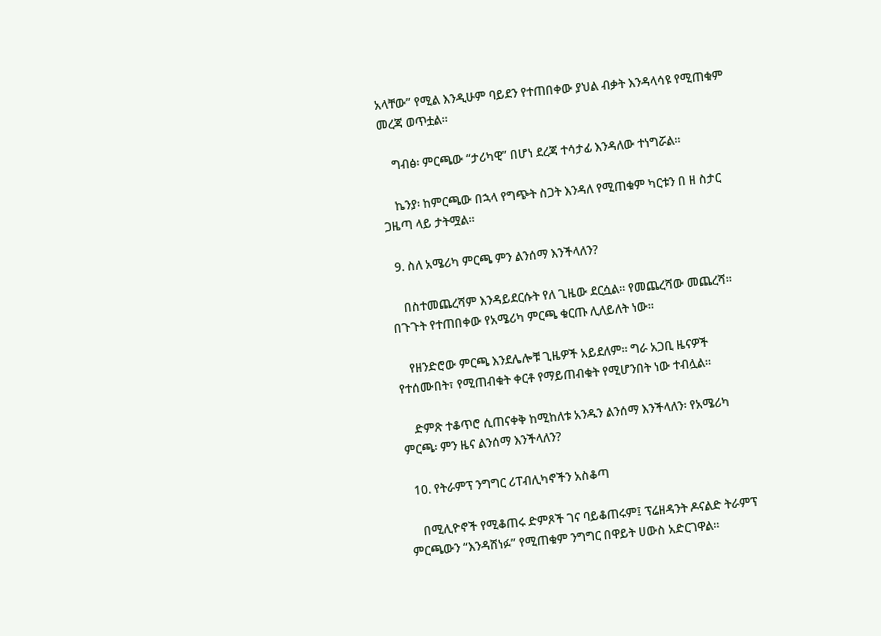አላቸው” የሚል እንዲሁም ባይደን የተጠበቀው ያህል ብቃት እንዳላሳዩ የሚጠቁም መረጃ ወጥቷል።

    ግብፅ፡ ምርጫው “ታሪካዊ” በሆነ ደረጃ ተሳታፊ እንዳለው ተነግሯል።

    ኬንያ፡ ከምርጫው በኋላ የግጭት ስጋት እንዳለ የሚጠቁም ካርቱን በ ዘ ስታር ጋዜጣ ላይ ታትሟል።

  9. ስለ አሜሪካ ምርጫ ምን ልንሰማ እንችላለን?

    በስተመጨረሻም እንዳይደርሱት የለ ጊዜው ደርሷል። የመጨረሻው መጨረሻ። በጉጉት የተጠበቀው የአሜሪካ ምርጫ ቁርጡ ሊለይለት ነው።

    የዘንድሮው ምርጫ እንደሌሎቹ ጊዜዎች አይደለም። ግራ አጋቢ ዜናዎች የተሰሙበት፣ የሚጠብቁት ቀርቶ የማይጠብቁት የሚሆንበት ነው ተብሏል።

    ድምጽ ተቆጥሮ ሲጠናቀቅ ከሚከለቱ አንዱን ልንሰማ እንችላለን፡ የአሜሪካ ምርጫ፡ ምን ዜና ልንሰማ እንችላለን?

  10. የትራምፕ ንግግር ሪፐብሊካኖችን አስቆጣ

    በሚሊዮኖች የሚቆጠሩ ድምጾች ገና ባይቆጠሩም፤ ፕሬዘዳንት ዶናልድ ትራምፕ ምርጫውን “እንዳሸነፉ” የሚጠቁም ንግግር በዋይት ሀውስ አድርገዋል።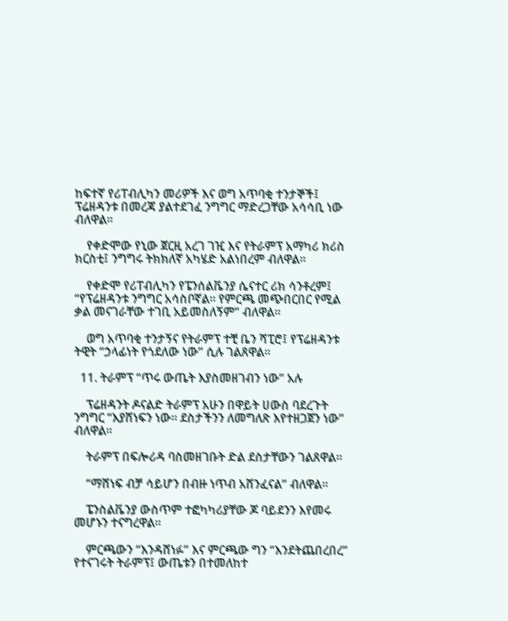ከፍተኛ የሪፐብሊካን መሪዎች እና ወግ አጥባቂ ተንታኞች፤ ፕሬዘዳንቱ በመረጃ ያልተደገፈ ንግግር ማድረጋቸው አሳሳቢ ነው ብለዋል።

    የቀድሞው የኒው ጀርዚ አረገ ገዢ እና የትራምፕ አማካሪ ክሪስ ክርስቲ፤ ንግግሩ ትክክለኛ አካሄድ አልነበረም ብለዋል።

    የቀድሞ የሪፐብሊካን የፔንሰልቬንያ ሴናተር ሪክ ሳንቶረም፤ “የፕሬዘዳንቱ ንግግር አሳስቦኛል። የምርጫ መጭበርበር የሚል ቃል መናገራቸው ተገቢ አይመስለኝም” ብለዋል።

    ወግ አጥባቂ ተንታኝና የትራምፕ ተቺ ቤን ሻፒሮ፤ የፕሬዘዳንቱ ትዊት “ኃላፊነት የጎደለው ነው” ሲሉ ገልጸዋል።

  11. ትራምፕ “ጥሩ ውጤት እያስመዘገብን ነው” አሉ

    ፕሬዘዳንት ዶናልድ ትራምፕ አሁን በዋይት ሀውስ ባደረጉት ንግግር “እያሸነፍን ነው። ደስታችንን ለመግለጽ እየተዘጋጀን ነው” ብለዋል።

    ትራምፕ በፍሎሪዳ ባስመዘገቡት ድል ደስታቸውን ገልጸዋል።

    “ማሸነፍ ብቻ ሳይሆን በብዙ ነጥብ አሸንፈናል” ብለዋል።

    ፔንስልቬንያ ውስጥም ተፎካካሪያቸው ጆ ባይደንን እየመሩ መሆኑን ተናግረዋል።

    ምርጫውን “እንዳሸነፉ” እና ምርጫው ግን “እንደትጨበረበረ” የተናገሩት ትራምፕ፤ ውጤቱን በተመለከተ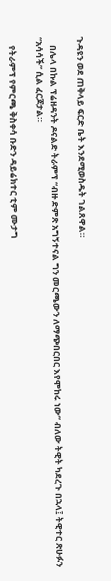ጉዳዩን ወደ ጠቅላይ ፍርድ ቤት እንደሚወስዱት ገልጸዋል።

    በሌላ በኩል ፕሬዘዳንት ዶናልድ ትራምፕ “ብዙ ድምጽ አግኝተናል ግን መርጫውን ለማጭበርበር እየሞከሩ ነው” ብለው ትዊት ካደረጉ በኋላ፤ ትዊተር ጽሁፉን “አሳሳች” ሲል ፈርጆታል።

    የትራምፕ የምርጫ ቅስቀሳ ቡድን ዳይሬክተር ቲም ሙታግ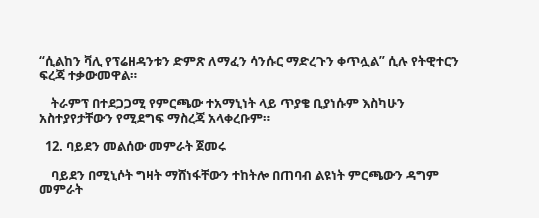“ሲልከን ቫሊ የፕሬዘዳንቱን ድምጽ ለማፈን ሳንሱር ማድረጉን ቀጥሏል” ሲሉ የትዊተርን ፍረጃ ተቃውመዋል።

    ትራምፕ በተደጋጋሚ የምርጫው ተአማኒነት ላይ ጥያቄ ቢያነሱም እስካሁን አስተያየታቸውን የሚደግፍ ማስረጃ አላቀረቡም።

  12. ባይደን መልሰው መምራት ጀመሩ

    ባይደን በሚኒሶት ግዛት ማሸነፋቸውን ተከትሎ በጠባብ ልዩነት ምርጫውን ዳግም መምራት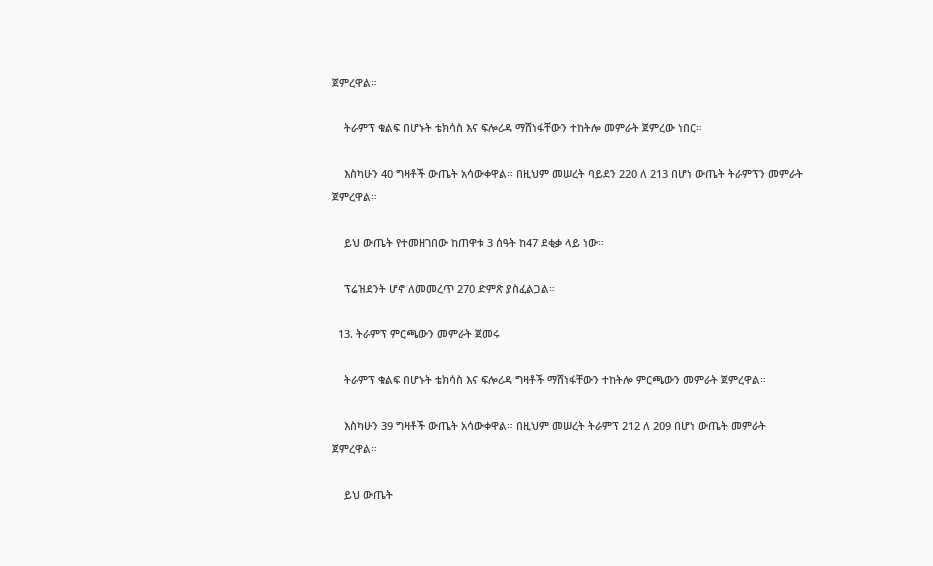ጀምረዋል።

    ትራምፕ ቁልፍ በሆኑት ቴክሳስ እና ፍሎሪዳ ማሸነፋቸውን ተከትሎ መምራት ጀምረው ነበር።

    እስካሁን 40 ግዛቶች ውጤት አሳውቀዋል። በዚህም መሠረት ባይደን 220 ለ 213 በሆነ ውጤት ትራምፕን መምራት ጀምረዋል።

    ይህ ውጤት የተመዘገበው ከጠዋቱ 3 ሰዓት ከ47 ደቂቃ ላይ ነው።

    ፕሬዝደንት ሆኖ ለመመረጥ 270 ድምጽ ያስፈልጋል።

  13. ትራምፕ ምርጫውን መምራት ጀመሩ

    ትራምፕ ቁልፍ በሆኑት ቴክሳስ እና ፍሎሪዳ ግዛቶች ማሸነፋቸውን ተከትሎ ምርጫውን መምራት ጀምረዋል።

    እስካሁን 39 ግዛቶች ውጤት አሳውቀዋል። በዚህም መሠረት ትራምፕ 212 ለ 209 በሆነ ውጤት መምራት ጀምረዋል።

    ይህ ውጤት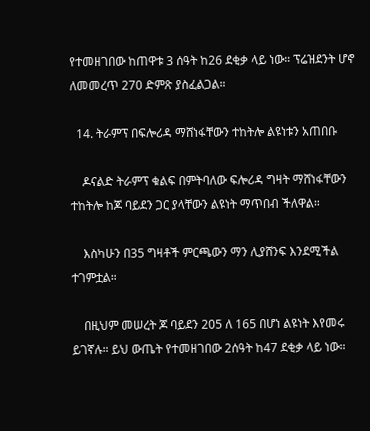የተመዘገበው ከጠዋቱ 3 ሰዓት ከ26 ደቂቃ ላይ ነው። ፕሬዝደንት ሆኖ ለመመረጥ 270 ድምጽ ያስፈልጋል።

  14. ትራምፕ በፍሎሪዳ ማሸነፋቸውን ተከትሎ ልዩነቱን አጠበቡ

    ዶናልድ ትራምፕ ቁልፍ በምትባለው ፍሎሪዳ ግዛት ማሸነፋቸውን ተከትሎ ከጆ ባይደን ጋር ያላቸውን ልዩነት ማጥበብ ችለዋል።

    እስካሁን በ35 ግዛቶች ምርጫውን ማን ሊያሸንፍ እንደሚችል ተገምቷል።

    በዚህም መሠረት ጆ ባይደን 205 ለ 165 በሆነ ልዩነት እየመሩ ይገኛሉ። ይህ ውጤት የተመዘገበው 2ሰዓት ከ47 ደቂቃ ላይ ነው።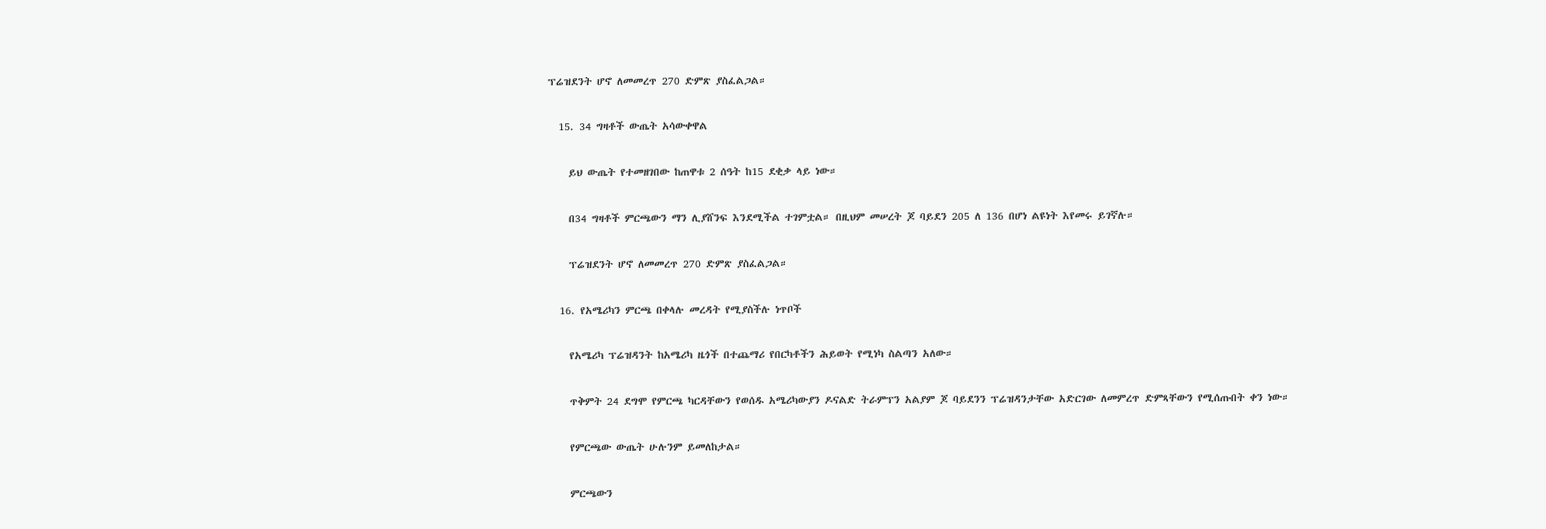ፕሬዝደንት ሆኖ ለመመረጥ 270 ድምጽ ያስፈልጋል።

  15. 34 ግዛቶች ውጤት አሳውቀዋል

    ይህ ውጤት የተመዘገበው ከጠዋቱ 2 ሰዓት ከ15 ደቂቃ ላይ ነው።

    በ34 ግዛቶች ምርጫውን ማን ሊያሸንፍ እንደሚችል ተገምቷል። በዚህም መሠረት ጆ ባይደን 205 ለ 136 በሆነ ልዩነት እየመሩ ይገኛሉ።

    ፕሬዝደንት ሆኖ ለመመረጥ 270 ድምጽ ያስፈልጋል።

  16. የአሜሪካን ምርጫ በቀላሉ መረዳት የሚያስችሉ ነጥቦች

    የአሜሪካ ፕሬዝዳንት ከአሜሪካ ዜጎች በተጨማሪ የበርካቶችን ሕይወት የሚነካ ስልጣን አለው።

    ጥቅምት 24 ደግሞ የምርጫ ካርዳቸውን የወሰዱ አሜሪካውያን ዶናልድ ትራምፕን አልያም ጆ ባይደንን ፕሬዝዳንታቸው አድርገው ለመምረጥ ድምጻቸውን የሚሰጡበት ቀን ነው።

    የምርጫው ውጤት ሁሉንም ይመለከታል።

    ምርጫውን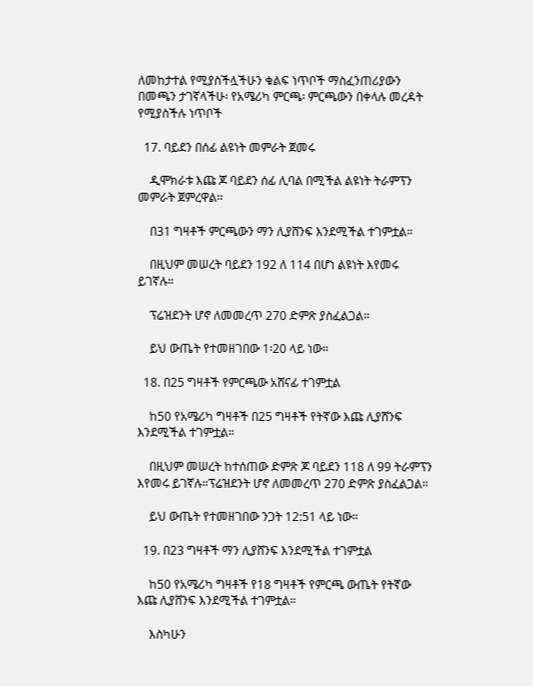ለመከታተል የሚያስችሏችሁን ቁልፍ ነጥቦች ማስፈንጠሪያውን በመጫን ታገኛላችሁ፡ የአሜሪካ ምርጫ፡ ምርጫውን በቀላሉ መረዳት የሚያስችሉ ነጥቦች

  17. ባይደን በሰፊ ልዩነት መምራት ጀመሩ

    ዲሞክራቱ እጩ ጆ ባይደን ሰፊ ሊባል በሚችል ልዩነት ትራምፕን መምራት ጀምረዋል።

    በ31 ግዛቶች ምርጫውን ማን ሊያሸንፍ እንደሚችል ተገምቷል።

    በዚህም መሠረት ባይደን 192 ለ 114 በሆነ ልዩነት እየመሩ ይገኛሉ።

    ፕሬዝደንት ሆኖ ለመመረጥ 270 ድምጽ ያስፈልጋል።

    ይህ ውጤት የተመዘገበው 1፡20 ላይ ነው።

  18. በ25 ግዛቶች የምርጫው አሸናፊ ተገምቷል

    ከ50 የአሜሪካ ግዛቶች በ25 ግዛቶች የትኛው እጩ ሊያሸንፍ እንደሚችል ተገምቷል።

    በዚህም መሠረት ከተሰጠው ድምጽ ጆ ባይደን 118 ለ 99 ትራምፕን እየመሩ ይገኛሉ።ፕሬዝደንት ሆኖ ለመመረጥ 270 ድምጽ ያስፈልጋል።

    ይህ ውጤት የተመዘገበው ንጋት 12:51 ላይ ነው።

  19. በ23 ግዛቶች ማን ሊያሸንፍ እንደሚችል ተገምቷል

    ከ50 የአሜሪካ ግዛቶች የ18 ግዛቶች የምርጫ ውጤት የትኛው እጩ ሊያሸንፍ እንደሚችል ተገምቷል።

    እስካሁን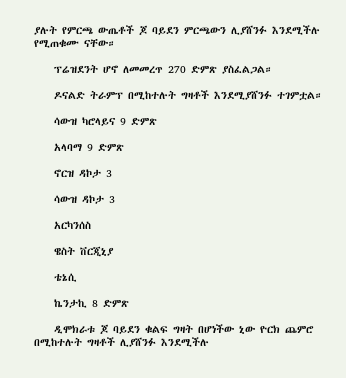ያሉት የምርጫ ውጤቶች ጆ ባይደን ምርጫውን ሊያሸንፉ እንደሚችሉ የሚጠቁሙ ናቸው።

    ፕሬዝደንት ሆኖ ለመመረጥ 270 ድምጽ ያስፈልጋል።

    ዶናልድ ትራምፕ በሚከተሉት ግዛቶች እንደሚያሸንፉ ተገምቷል።

    ሳውዝ ካሮላይና 9 ድምጽ

    አላባማ 9 ድምጽ

    ኖርዝ ዳኮታ 3

    ሳውዝ ዳኮታ 3

    አርካንሰስ

    ዌስት ቨርጂኒያ

    ቴኔሲ

    ኬንታኪ 8 ድምጽ

    ዲሞክራቱ ጆ ባይደን ቁልፍ ግዛት በሆነችው ኒው ዮርክ ጨምሮ በሚከተሉት ግዛቶች ሊያሸንፉ እንደሚችሉ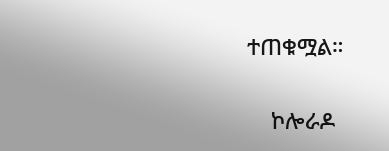ተጠቁሟል።

    ኮሎራዶ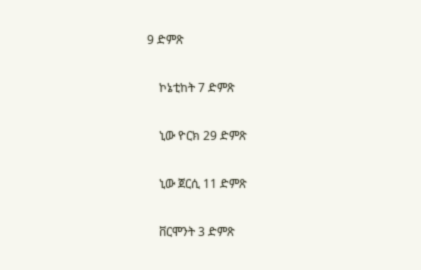9 ድምጽ

    ኮኔቲከት 7 ድምጽ

    ኒው ዮርክ 29 ድምጽ

    ኒው ጀርሲ 11 ድምጽ

    ቨርሞንት 3 ድምጽ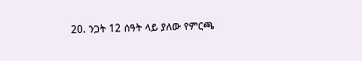20. ንጋት 12 ሰዓት ላይ ያለው የምርጫ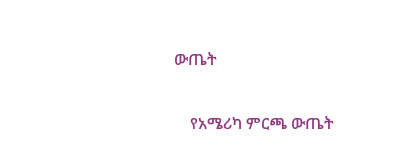ውጤት

    የአሜሪካ ምርጫ ውጤት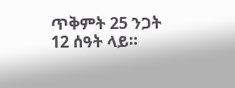ጥቅምት 25 ንጋት 12 ሰዓት ላይ።